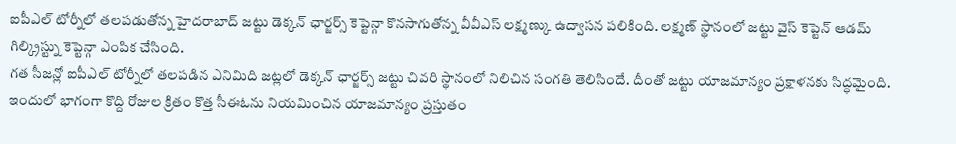ఐపీఎల్ టోర్నీలో తలపడుతోన్న హైదరాబాద్ జట్టు డెక్కన్ ఛార్జర్స్ కెప్టెన్గా కొనసాగుతోన్న వీవీఎస్ లక్ష్మణ్కు ఉద్వాసన పలికింది. లక్ష్మణ్ స్థానంలో జట్టు వైస్ కెప్టెన్ ఆడమ్ గిల్క్రిస్ట్ను కెప్టెన్గా ఎంపిక చేసింది.
గత సీజన్లో ఐపీఎల్ టోర్నీలో తలపడిన ఎనిమిది జట్లలో డెక్కన్ ఛార్జర్స్ జట్టు చివరి స్థానంలో నిలిచిన సంగతి తెలిసిందే. దీంతో జట్టు యాజమాన్యం ప్రక్షాళనకు సిద్ధమైంది. ఇందులో భాగంగా కొద్ది రోజుల క్రితం కొత్త సీఈఓను నియమించిన యాజమాన్యం ప్రస్తుతం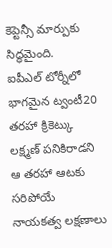కెప్టెన్సీ మార్పుకు సిద్ధమైంది.
ఐపీఎల్ టోర్నీలో భాగమైన ట్వంటీ20 తరహా క్రికెట్కు లక్ష్మణ్ పనికిరాడని ఆ తరహా ఆటకు సరిపోయే నాయకత్వ లక్షణాలు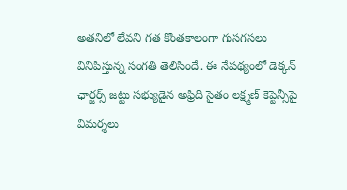అతనిలో లేవని గత కొంతకాలంగా గుసగసలు వినిపిస్తున్న సంగతి తెలిసిందే. ఈ నేపథ్యంలో డెక్కన్ ఛార్జర్స్ జట్టు సభ్యుడైన అఫ్రిది సైతం లక్ష్మణ్ కెప్టెన్సీపై విమర్శలు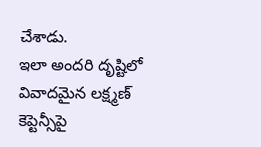చేశాడు.
ఇలా అందరి దృష్టిలో వివాదమైన లక్ష్మణ్ కెప్టెన్సీపై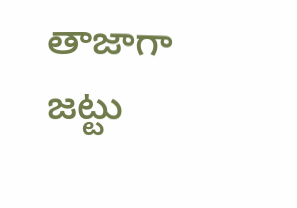తాజాగా జట్టు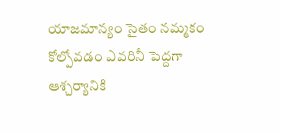యాజమాన్యం సైతం నమ్మకం కోల్పోవడం ఎవరినీ పెద్దగా ఆశ్చర్యానికి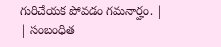గురిచేయక పోవడం గమనార్హం. |
| సంబంధిత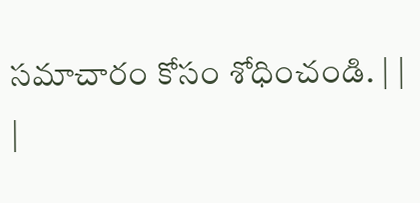సమాచారం కోసం శోధించండి. | |
|